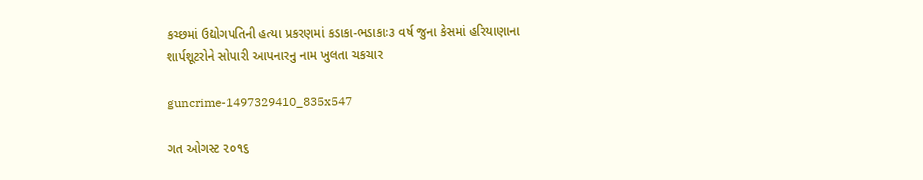કચ્છમાં ઉદ્યોગપતિની હત્યા પ્રકરણમાં કડાકા-ભડાકાઃ૩ વર્ષ જુના કેસમાં હરિયાણાના શાર્પશૂટરોને સોપારી આપનારનુ નામ ખુલતા ચકચાર

guncrime-1497329410_835x547

ગત ઓગસ્ટ ૨૦૧૬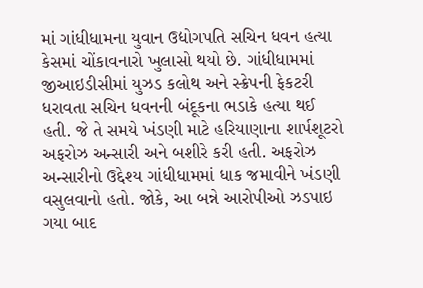માં ગાંધીધામના યુવાન ઉદ્યોગપતિ સચિન ધવન હત્યા કેસમાં ચોંકાવનારો ખુલાસો થયો છે. ગાંધીધામમાં જીઆઇડીસીમાં યુઝડ કલોથ અને સ્ક્રેપની ફેકટરી ધરાવતા સચિન ધવનની બંદૂકના ભડાકે હત્યા થઈ હતી. જે તે સમયે ખંડણી માટે હરિયાણાના શાર્પશૂટરો અફરોઝ અન્સારી અને બશીરે કરી હતી. અફરોઝ અન્સારીનો ઉદ્દેશ્ય ગાંધીધામમાં ધાક જમાવીને ખંડણી વસુલવાનો હતો. જોકે, આ બન્ને આરોપીઓ ઝડપાઇ ગયા બાદ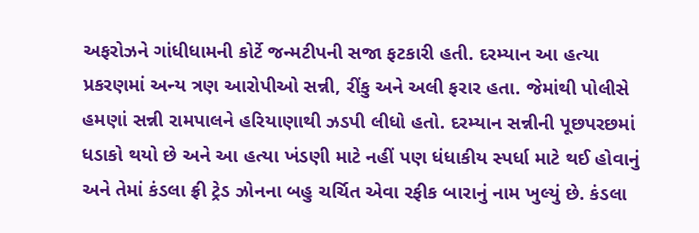અફરોઝને ગાંધીધામની કોર્ટે જન્મટીપની સજા ફટકારી હતી. દરમ્યાન આ હત્યા પ્રકરણમાં અન્ય ત્રણ આરોપીઓ સન્ની, રીંકુ અને અલી ફરાર હતા. જેમાંથી પોલીસે હમણાં સન્ની રામપાલને હરિયાણાથી ઝડપી લીધો હતો. દરમ્યાન સન્નીની પૂછપરછમાં ધડાકો થયો છે અને આ હત્યા ખંડણી માટે નહીં પણ ધંધાકીય સ્પર્ધા માટે થઈ હોવાનું અને તેમાં કંડલા ફ્રી ટ્રેડ ઝોનના બહુ ચર્ચિત એવા રફીક બારાનું નામ ખુલ્યું છે. કંડલા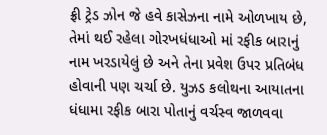ફ્રી ટ્રેડ ઝોન જે હવે કાસેઝના નામે ઓળખાય છે, તેમાં થઈ રહેલા ગોરખધંધાઓ માં રફીક બારાનું નામ ખરડાયેલું છે અને તેના પ્રવેશ ઉપર પ્રતિબંધ હોવાની પણ ચર્ચા છે. યુઝડ કલોથના આયાતના ધંધામા રફીક બારા પોતાનું વર્ચસ્વ જાળવવા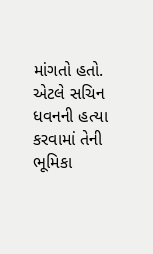માંગતો હતો. એટલે સચિન ધવનની હત્યા કરવામાં તેની ભૂમિકા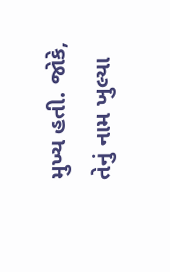મુખ્ય હતી. જોકે, તેનું નામ ખુલ્યા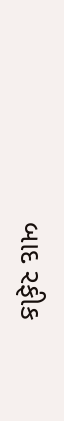બાદ રફીક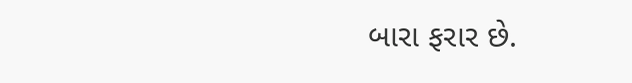બારા ફરાર છે.